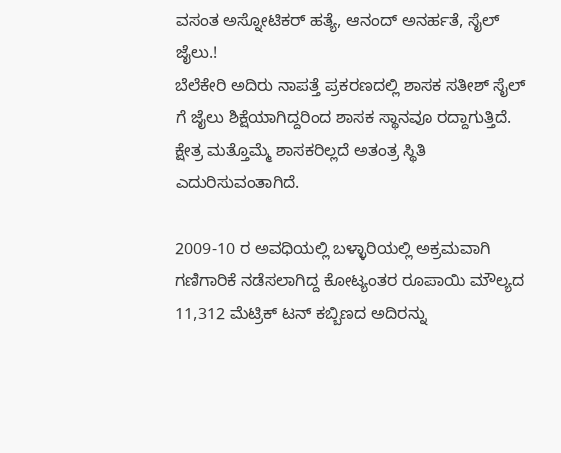ವಸಂತ ಅಸ್ನೋಟಿಕರ್ ಹತ್ಯೆ, ಆನಂದ್ ಅನರ್ಹತೆ, ಸೈಲ್ ಜೈಲು.!
ಬೆಲೆಕೇರಿ ಅದಿರು ನಾಪತ್ತೆ ಪ್ರಕರಣದಲ್ಲಿ ಶಾಸಕ ಸತೀಶ್ ಸೈಲ್ ಗೆ ಜೈಲು ಶಿಕ್ಷೆಯಾಗಿದ್ದರಿಂದ ಶಾಸಕ ಸ್ಥಾನವೂ ರದ್ದಾಗುತ್ತಿದೆ. ಕ್ಷೇತ್ರ ಮತ್ತೊಮ್ಮೆ ಶಾಸಕರಿಲ್ಲದೆ ಅತಂತ್ರ ಸ್ಥಿತಿ ಎದುರಿಸುವಂತಾಗಿದೆ.

2009-10 ರ ಅವಧಿಯಲ್ಲಿ ಬಳ್ಳಾರಿಯಲ್ಲಿ ಅಕ್ರಮವಾಗಿ ಗಣಿಗಾರಿಕೆ ನಡೆಸಲಾಗಿದ್ದ ಕೋಟ್ಯಂತರ ರೂಪಾಯಿ ಮೌಲ್ಯದ 11,312 ಮೆಟ್ರಿಕ್ ಟನ್ ಕಬ್ಬಿಣದ ಅದಿರನ್ನು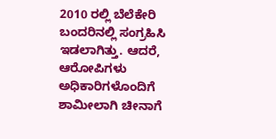2010 ರಲ್ಲಿ ಬೆಲೆಕೇರಿ ಬಂದರಿನಲ್ಲಿ ಸಂಗ್ರಹಿಸಿ ಇಡಲಾಗಿತ್ತು. ಆದರೆ, ಆರೋಪಿಗಳು ಅಧಿಕಾರಿಗಳೊಂದಿಗೆ ಶಾಮೀಲಾಗಿ ಚೀನಾಗೆ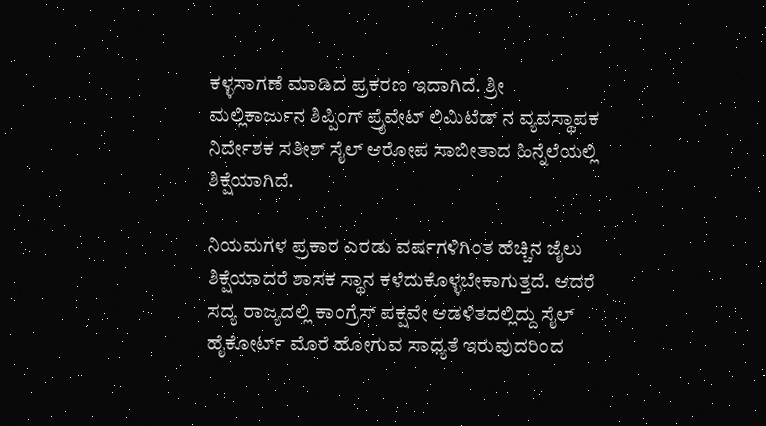ಕಳ್ಳಸಾಗಣೆ ಮಾಡಿದ ಪ್ರಕರಣ ಇದಾಗಿದೆ. ಶ್ರೀ ಮಲ್ಲಿಕಾರ್ಜುನ ಶಿಪ್ಪಿಂಗ್ ಪ್ರೈವೇಟ್ ಲಿಮಿಟೆಡ್ ನ ವ್ಯವಸ್ಥಾಪಕ ನಿರ್ದೇಶಕ ಸತೀಶ್ ಸೈಲ್ ಆರೋಪ ಸಾಬೀತಾದ ಹಿನ್ನೆಲೆಯಲ್ಲಿ ಶಿಕ್ಷೆಯಾಗಿದೆ.

ನಿಯಮಗಳ ಪ್ರಕಾರ ಎರಡು ವರ್ಷಗಳಿಗಿಂತ ಹೆಚ್ಚಿನ ಜೈಲು ಶಿಕ್ಷೆಯಾದರೆ ಶಾಸಕ ಸ್ಥಾನ ಕಳೆದುಕೊಳ್ಳಬೇಕಾಗುತ್ತದೆ. ಆದರೆ ಸದ್ಯ ರಾಜ್ಯದಲ್ಲಿ ಕಾಂಗ್ರೆಸ್ ಪಕ್ಷವೇ ಆಡಳಿತದಲ್ಲಿದ್ದು ಸೈಲ್ ಹೈಕೋರ್ಟ್ ಮೊರೆ ಹೋಗುವ ಸಾಧ್ಯತೆ ಇರುವುದರಿಂದ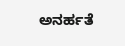ಅನರ್ಹತೆ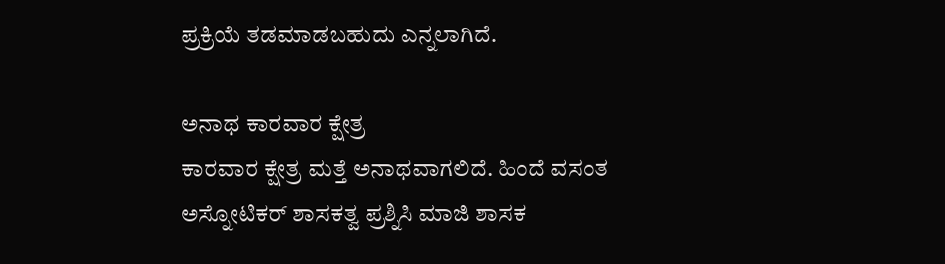ಪ್ರಕ್ರಿಯೆ ತಡಮಾಡಬಹುದು ಎನ್ನಲಾಗಿದೆ.

ಅನಾಥ ಕಾರವಾರ ಕ್ಷೇತ್ರ
ಕಾರವಾರ ಕ್ಷೇತ್ರ ಮತ್ತೆ ಅನಾಥವಾಗಲಿದೆ. ಹಿಂದೆ ವಸಂತ ಅಸ್ನೋಟಿಕರ್ ಶಾಸಕತ್ವ ಪ್ರಶ್ನಿಸಿ ಮಾಜಿ ಶಾಸಕ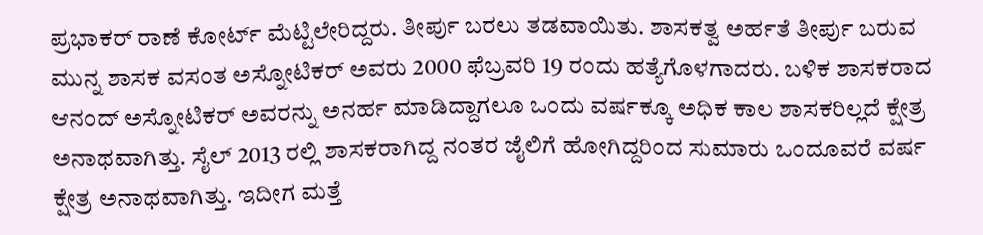ಪ್ರಭಾಕರ್ ರಾಣೆ ಕೋರ್ಟ್ ಮೆಟ್ಟಿಲೇರಿದ್ದರು. ತೀರ್ಪು ಬರಲು ತಡವಾಯಿತು. ಶಾಸಕತ್ವ ಅರ್ಹತೆ ತೀರ್ಪು ಬರುವ ಮುನ್ನ ಶಾಸಕ ವಸಂತ ಅಸ್ನೋಟಿಕರ್ ಅವರು 2000 ಫೆಬ್ರವರಿ 19 ರಂದು ಹತ್ಯೆಗೊಳಗಾದರು. ಬಳಿಕ ಶಾಸಕರಾದ ಆನಂದ್ ಅಸ್ನೋಟಿಕರ್ ಅವರನ್ನು ಅನರ್ಹ ಮಾಡಿದ್ದಾಗಲೂ ಒಂದು ವರ್ಷಕ್ಕೂ ಅಧಿಕ ಕಾಲ ಶಾಸಕರಿಲ್ಲದೆ ಕ್ಷೇತ್ರ ಅನಾಥವಾಗಿತ್ತು. ಸೈಲ್ 2013 ರಲ್ಲಿ ಶಾಸಕರಾಗಿದ್ದ ನಂತರ ಜೈಲಿಗೆ ಹೋಗಿದ್ದರಿಂದ ಸುಮಾರು ಒಂದೂವರೆ ವರ್ಷ ಕ್ಷೇತ್ರ ಅನಾಥವಾಗಿತ್ತು. ಇದೀಗ ಮತ್ತೆ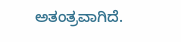ಅತಂತ್ರವಾಗಿದೆ.